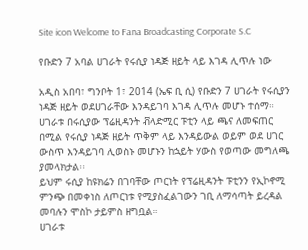Site icon Welcome to Fana Broadcasting Corporate S.C

የቡድን 7 አባል ሀገራት የሩሲያ ነዳጅ ዘይት ላይ እገዳ ሊጥሉ ነው

አዲስ አበባ፣ ግንቦት 1፣ 2014 (ኤፍ ቢ ሲ) የቡድን 7 ሀገራት የሩሲያን ነዳጅ ዘይት ወደሀገራቸው እንዳይገባ እገዳ ሊጥሉ መሆኑ ተሰማ።
ሀገራቱ በሩሲያው ፕሬዚዳንት ቭላድሚር ፑቲን ላይ ጫና ለመፍጠር በሚል የሩሲያ ነዳጅ ዘይት ጥቅም ላይ እንዳይውል ወይም ወደ ሀገር ውስጥ እንዳይገባ ሊወስኑ መሆኑን ከኋይት ሃውስ የወጣው መግለጫ ያመላክታል፡፡
ይህም ሩሲያ ከዩክሬን በገባቸው ጦርነት የፕሬዚዳንት ፑቲንን የኢኮኖሚ ምንጭ በመቀነስ ለጦርነቱ የሚያስፈልገውን ገቢ ለማሳጣት ይረዳል መባሉን ሞስኮ ታይምስ ዘግቧል።
ሀገራቱ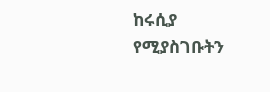ከሩሲያ የሚያስገቡትን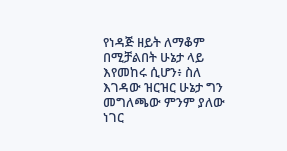የነዳጅ ዘይት ለማቆም በሚቻልበት ሁኔታ ላይ እየመከሩ ሲሆን፥ ስለ እገዳው ዝርዝር ሁኔታ ግን መግለጫው ምንም ያለው ነገር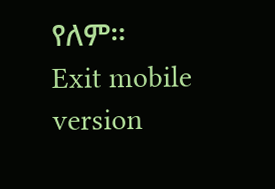የለም።
Exit mobile version